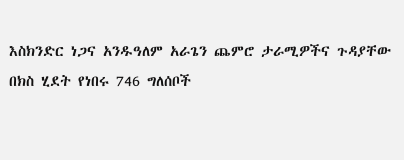እስክንድር ነጋና አንዱዓለም አራጌን ጨምሮ ታራሚዎችና ጉዳያቸው በክስ ሂደት የነበሩ 746 ግለሰቦች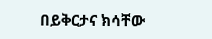በይቅርታና ክሳቸው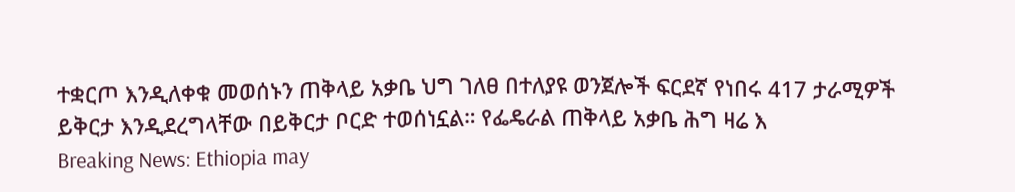ተቋርጦ እንዲለቀቁ መወሰኑን ጠቅላይ አቃቤ ህግ ገለፀ በተለያዩ ወንጀሎች ፍርደኛ የነበሩ 417 ታራሚዎች ይቅርታ እንዲደረግላቸው በይቅርታ ቦርድ ተወሰነኗል። የፌዴራል ጠቅላይ አቃቤ ሕግ ዛሬ እ
Breaking News: Ethiopia may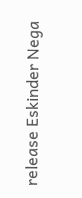release Eskinder Nega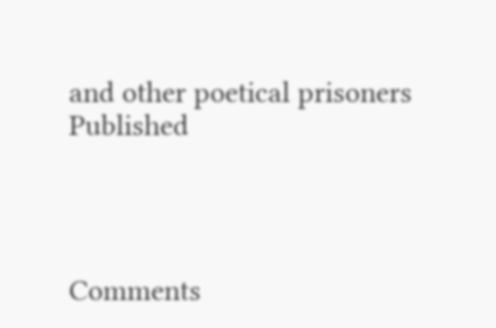and other poetical prisoners
Published




Comments